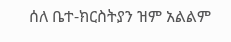ሰለ ቤተ-ክርስትያን ዝም አልልም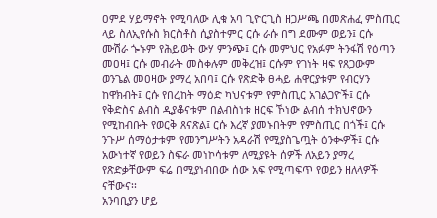ዐምደ ሃይማኖት የሚባለው ሊቁ አባ ጊዮርጊስ ዘጋሥጫ በመጽሐፈ ምስጢር ላይ ስለኢየሱስ ክርስቶስ ሲያስተምር ርሱ ራሱ በግ ደሙም ወይን፤ ርሱ ሙሽራ ጐኑም የሕይወት ውሃ ምንጭ፤ ርሱ መምህር የአፉም ትንፋሽ የዕጣን መዐዛ፤ ርሱ መብራት መስቀሉም መቅረዝ፤ ርሱም የገነት ዛፍ የጸጋውም ወንጌል መዐዛው ያማረ አበባ፤ ርሱ የጽድቅ ፀሓይ ሐዋርያቱም የብርሃን ከዋክብት፤ ርሱ የበረከት ማዕድ ካህናቱም የምስጢር አገልጋዮች፤ ርሱ የቅድስና ልብስ ዲያቆናቱም በልብስነቱ ዘርፍ ኾነው ልብሰ ተክህኖውን የሚከብቡት የወርቅ ጸናጽል፤ ርሱ እረኛ ያመኑበትም የምስጢር በጎች፤ ርሱ ንጉሥ ሰማዕታቱም የመንግሥትን አዳራሽ የሚያስጌጧት ዕንቊዎች፤ ርሱ አውነተኛ የወይን ስፍራ መነኮሳቱም ለሚያዩት ሰዎች ለአይን ያማረ የጽድቃቸውም ፍሬ በሚያነብበው ሰው አፍ የሚጣፍጥ የወይን ዘለላዎች ናቸውና፡፡
አንባቢያን ሆይ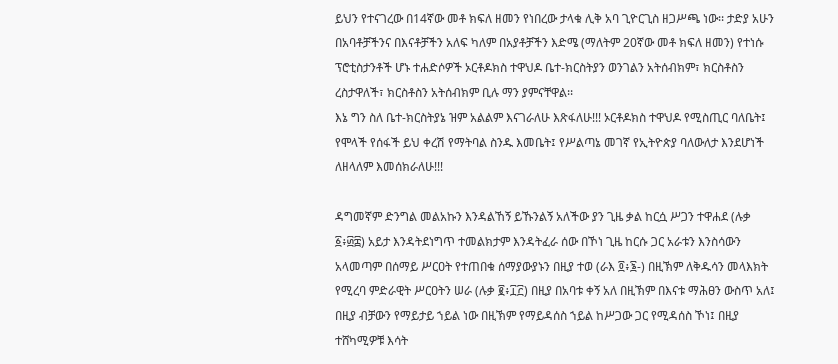ይህን የተናገረው በ14ኛው መቶ ክፍለ ዘመን የነበረው ታላቁ ሊቅ አባ ጊዮርጊስ ዘጋሥጫ ነው፡፡ ታድያ አሁን በአባቶቻችንና በእናቶቻችን አለፍ ካለም በአያቶቻችን እድሜ (ማለትም 20ኛው መቶ ክፍለ ዘመን) የተነሱ ፕሮቲስታንቶች ሆኑ ተሐድሶዎች ኦርቶዶክስ ተዋህዶ ቤተ-ክርስትያን ወንገልን አትሰብክም፣ ክርስቶስን ረስታዋለች፣ ክርስቶስን አትሰብክም ቢሉ ማን ያምናቸዋል፡፡
እኔ ግን ስለ ቤተ-ክርስትያኔ ዝም አልልም እናገራለሁ እጽፋለሁ!!! ኦርቶዶክስ ተዋህዶ የሚስጢር ባለቤት፤ የሞላች የሰፋች ይህ ቀረሽ የማትባል ስንዱ እመቤት፤ የሥልጣኔ መገኛ የኢትዮጵያ ባለውለታ እንደሆነች ለዘላለም እመሰክራለሁ!!!

ዳግመኛም ድንግል መልአኩን እንዳልኸኝ ይኹንልኝ አለችው ያን ጊዜ ቃል ከርሷ ሥጋን ተዋሐደ (ሉቃ ፩፥፴፰) አይታ እንዳትደነግጥ ተመልክታም እንዳትፈራ ሰው በኾነ ጊዜ ከርሱ ጋር አራቱን እንስሳውን አላመጣም በሰማይ ሥርዐት የተጠበቁ ሰማያውያኑን በዚያ ተወ (ራእ ፬፥፮-) በዚኽም ለቅዱሳን መላእክት የሚረባ ምድራዊት ሥርዐትን ሠራ (ሉቃ ፪፥፲፫) በዚያ በአባቱ ቀኝ አለ በዚኽም በእናቱ ማሕፀን ውስጥ አለ፤ በዚያ ብቻውን የማይታይ ኀይል ነው በዚኽም የማይዳሰስ ኀይል ከሥጋው ጋር የሚዳሰስ ኾነ፤ በዚያ ተሸካሚዎቹ እሳት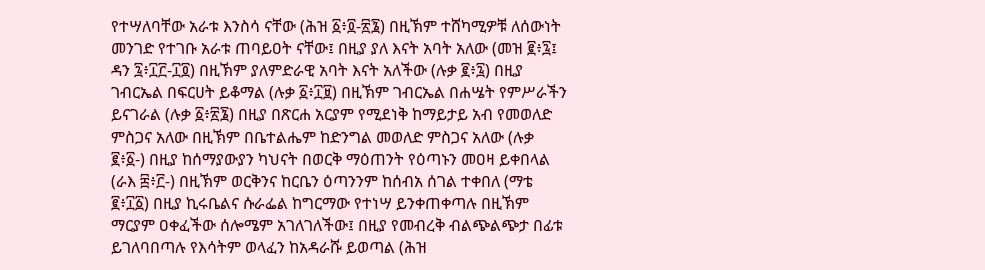የተሣለባቸው አራቱ እንስሳ ናቸው (ሕዝ ፩፥፬-፳፮) በዚኽም ተሸካሚዎቹ ለሰውነት መንገድ የተገቡ አራቱ ጠባይዐት ናቸው፤ በዚያ ያለ እናት አባት አለው (መዝ ፪፥፯፤ ዳን ፯፥፲፫-፲፬) በዚኽም ያለምድራዊ አባት እናት አለችው (ሉቃ ፪፥፯) በዚያ ገብርኤል በፍርሀት ይቆማል (ሉቃ ፩፥፲፱) በዚኽም ገብርኤል በሐሤት የምሥራችን ይናገራል (ሉቃ ፩፥፳፮) በዚያ በጽርሐ አርያም የሚደነቅ ከማይታይ አብ የመወለድ ምስጋና አለው በዚኽም በቤተልሔም ከድንግል መወለድ ምስጋና አለው (ሉቃ ፪፥፩-) በዚያ ከሰማያውያን ካህናት በወርቅ ማዕጠንት የዕጣኑን መዐዛ ይቀበላል (ራእ ፰፥፫-) በዚኽም ወርቅንና ከርቤን ዕጣንንም ከሰብአ ሰገል ተቀበለ (ማቴ ፪፥፲፩) በዚያ ኪሩቤልና ሱራፌል ከግርማው የተነሣ ይንቀጠቀጣሉ በዚኽም ማርያም ዐቀፈችው ሰሎሜም አገለገለችው፤ በዚያ የመብረቅ ብልጭልጭታ በፊቱ ይገለባበጣሉ የእሳትም ወላፈን ከአዳራሹ ይወጣል (ሕዝ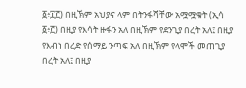፩፥፲፫) በዚኽም አህያና ላም በትንፋሻቸው አሟሟቁት (ኢሳ ፩፥፫) በዚያ የእሳት ዙፋን አለ በዚኽም የደንጊያ በረት አለ፤ በዚያ የእብነ በረድ የሰማይ ንጣፍ አለ በዚኽም የላሞች መጠጊያ በረት አለ፤ በዚያ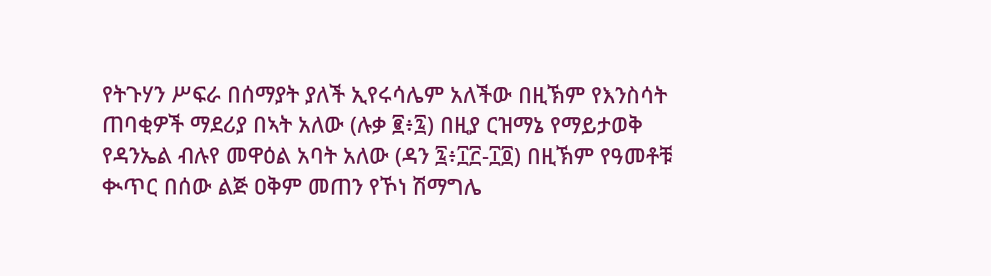የትጉሃን ሥፍራ በሰማያት ያለች ኢየሩሳሌም አለችው በዚኽም የእንስሳት ጠባቂዎች ማደሪያ በኣት አለው (ሉቃ ፪፥፯) በዚያ ርዝማኔ የማይታወቅ የዳንኤል ብሉየ መዋዕል አባት አለው (ዳን ፯፥፲፫-፲፬) በዚኽም የዓመቶቹ ቊጥር በሰው ልጅ ዐቅም መጠን የኾነ ሽማግሌ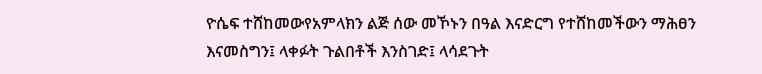ዮሴፍ ተሸከመውየአምላክን ልጅ ሰው መኾኑን በዓል እናድርግ የተሸከመችውን ማሕፀን እናመስግን፤ ላቀፉት ጉልበቶች እንስገድ፤ ላሳደጉት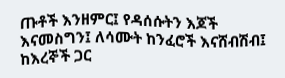ጡቶች እንዘምር፤ የዳሰሱትን እጆች እናመስግን፤ ለሳሙት ከንፈሮች እናሸብሽብ፤ ከእረኞች ጋር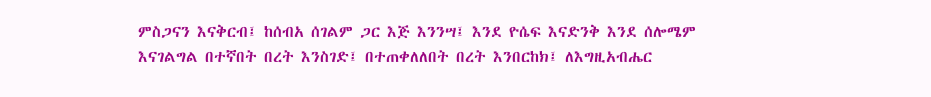ምስጋናን እናቅርብ፤ ከሰብአ ሰገልም ጋር እጅ እንንሣ፤ እንደ ዮሴፍ እናድንቅ እንደ ሰሎሜም እናገልግል በተኛበት በረት እንስገድ፤ በተጠቀለለበት በረት እንበርከክ፤ ለእግዚአብሔር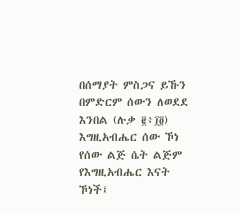በሰማያት ምስጋና ይኹን በምድርም ሰውን ለወደደ እንበል (ሉቃ ፪፥፲፬) እግዚአብሔር ሰው ኾነ የሰው ልጅ ሴት ልጅም የእግዚአብሔር እናት ኾነች፤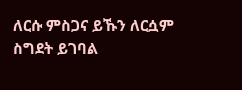ለርሱ ምስጋና ይኹን ለርሷም ስግደት ይገባል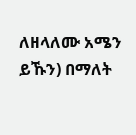ለዘላለሙ አሜን ይኹን) በማለት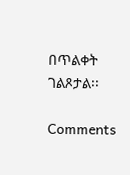በጥልቀት ገልጾታል፡፡

Comments